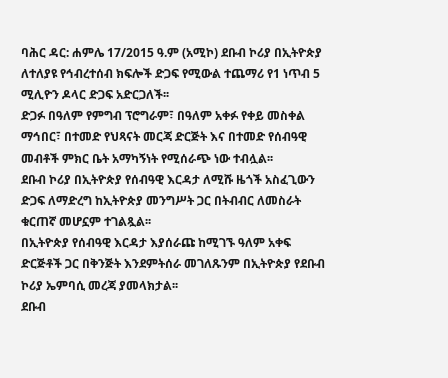ባሕር ዳር: ሐምሌ 17/2015 ዓ.ም (አሚኮ) ደቡብ ኮሪያ በኢትዮጵያ ለተለያዩ የኅብረተሰብ ክፍሎች ድጋፍ የሚውል ተጨማሪ የ1 ነጥብ 5 ሚሊዮን ዶላር ድጋፍ አድርጋለች፡፡
ድጋፉ በዓለም የምግብ ፕሮግራም፣ በዓለም አቀፉ የቀይ መስቀል ማኅበር፣ በተመድ የህጻናት መርጃ ድርጅት እና በተመድ የሰብዓዊ መብቶች ምክር ቤት አማካኝነት የሚሰራጭ ነው ተብሏል፡፡
ደቡብ ኮሪያ በኢትዮጵያ የሰብዓዊ እርዳታ ለሚሹ ዜጎች አስፈጊውን ድጋፍ ለማድረግ ከኢትዮጵያ መንግሥት ጋር በትብብር ለመስራት ቁርጠኛ መሆኗም ተገልጿል፡፡
በኢትዮጵያ የሰብዓዊ እርዳታ እያሰራጩ ከሚገኙ ዓለም አቀፍ ድርጅቶች ጋር በቅንጅት እንደምትሰራ መገለጹንም በኢትዮጵያ የደቡብ ኮሪያ ኤምባሲ መረጃ ያመላክታል፡፡
ደቡብ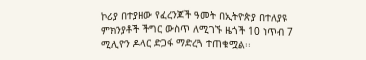ኮሪያ በተያዘው የፈረንጆች ዓመት በኢትዮጵያ በተለያዩ ምክንያቶች ችግር ውስጥ ለሚገኙ ዜጎች 10 ነጥብ 7 ሚሊዮን ዶላር ድጋፋ ማድረጓ ተጠቁሟል፡፡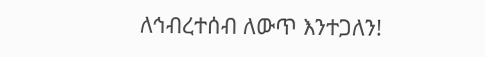ለኅብረተሰብ ለውጥ እንተጋለን!